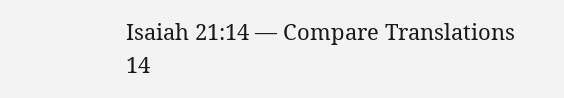Isaiah 21:14 — Compare Translations
14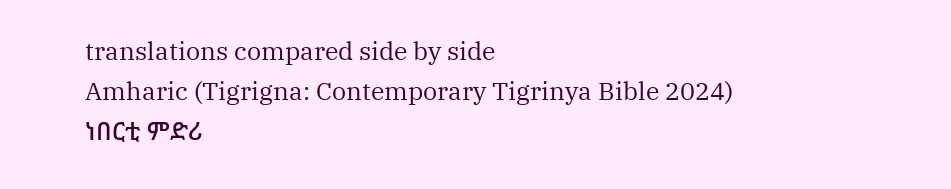translations compared side by side
Amharic (Tigrigna: Contemporary Tigrinya Bible 2024)
ነበርቲ ምድሪ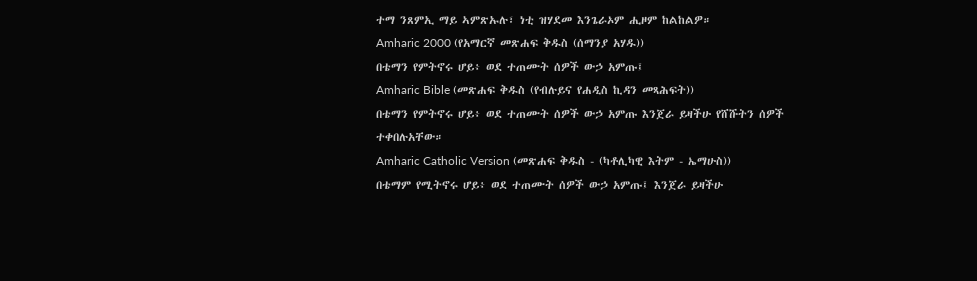ተማ ንጸምኢ ማይ ኣምጽኡሉ፣ ነቲ ዝሃደመ እንጌራኦም ሒዞም ከልከልዎ።
Amharic 2000 (የአማርኛ መጽሐፍ ቅዱስ (ሰማንያ አሃዱ))
በቴማን የምትኖሩ ሆይ፥ ወደ ተጠሙት ሰዎች ውኃ አምጡ፤
Amharic Bible (መጽሐፍ ቅዱስ (የብሉይና የሐዲስ ኪዳን መጻሕፍት))
በቴማን የምትኖሩ ሆይ፥ ወደ ተጠሙት ሰዎች ውኃ አምጡ እንጀራ ይዛችሁ የሸሹትን ሰዎች ተቀበሉአቸው።
Amharic Catholic Version (መጽሐፍ ቅዱስ - (ካቶሊካዊ እትም - ኤማሁስ))
በቴማም የሚትኖሩ ሆይ፥ ወደ ተጠሙት ሰዎች ውኃ አምጡ፤ እንጀራ ይዛችሁ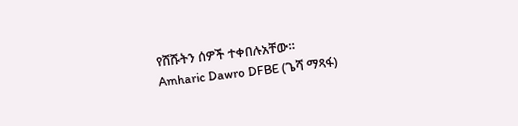የሸሹትን ሰዎች ተቀበሉአቸው።
Amharic Dawro DFBE (ጌሻ ማጻፋ)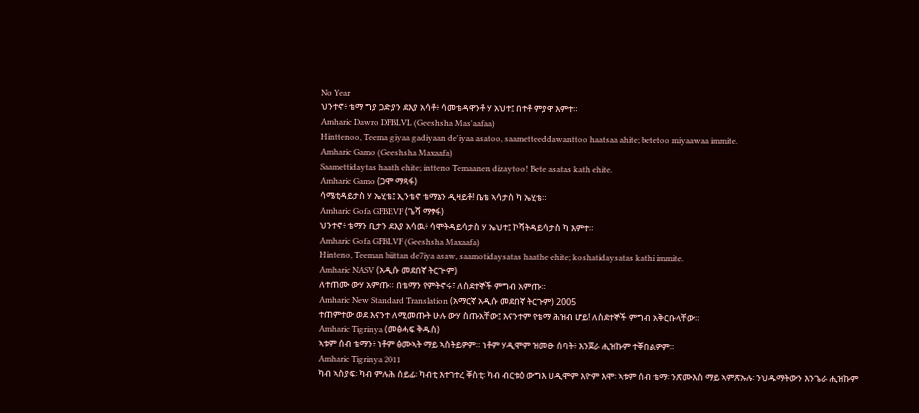No Year
ህንተኖ፥ ቴማ ግያ ጋድያን ደእያ አሳቶ፥ ሳመቴዳዋንቶ ሃ አህተ፤ በተቶ ምያዋ እምተ።
Amharic Dawro DFBLVL (Geeshsha Mas'aafaa)
Hinttenoo, Teema giyaa gadiyaan de'iyaa asatoo, saametteeddawanttoo haatsaa ahite; betetoo miyaawaa immite.
Amharic Gamo (Geeshsha Maxaafa)
Saamettidaytas haath ehite; intteno Temaanen dizaytoo! Bete asatas kath ehite.
Amharic Gamo (ጋሞ ማጻፋ)
ሳሜቲዳይታስ ሃ ኤሂቴ፤ ኢንቴኖ ቴማኔን ዲዛይቶ! ቤቴ ኣሳታስ ካ ኤሂቴ።
Amharic Gofa GFBEVF (ጌሻ ማፃፋ)
ህንተኖ፥ ቴማን ቢታን ደእያ አሳዉ፥ ሳሞትዳይሳታስ ሃ ኤህተ፤ ኮሻትዳይሳታስ ካ እምተ።
Amharic Gofa GFBLVF (Geeshsha Maxaafa)
Hinteno, Teeman biittan de7iya asaw, saamotidaysatas haathe ehite; koshatidaysatas kathi immite.
Amharic NASV (አዲሱ መደበኛ ትርጒም)
ለተጠሙ ውሃ አምጡ። በቴማን የምትኖሩ፣ ለስደተኞች ምግብ አምጡ።
Amharic New Standard Translation (አማርኛ አዲሱ መደበኛ ትርጉም) 2005
ተጠምተው ወደ እናንተ ለሚመጡት ሁሉ ውሃ ስጡአቸው፤ እናንተም የቴማ ሕዝብ ሆይ! ለስደተኞች ምግብ አቅርቡላቸው።
Amharic Tigrinya (መፅሓፍ ቅዱስ)
ኣቱም ሰብ ቴማን፥ ነቶም ፅሙኣት ማይ ኣስትይዎም። ነቶም ሃዲሞም ዝመፁ ሰባት፥ እንጀራ ሒዝኩም ተቐበልዎም።
Amharic Tigrinya 2011
ካብ ኣስያፍ፡ ካብ ምሉሕ ሰይፊ፡ ካብቲ እተገተረ ቐስቲ፡ ካብ ብርቱዕ ውግእ ሀዲሞም እዮም እሞ፡ ኣቱም ሰብ ቴማ፡ ንጽሙእስ ማይ ኣምጽኡሉ፡ ንህዱማትውን እንጌራ ሒዝኩም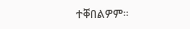ተቐበልዎም።